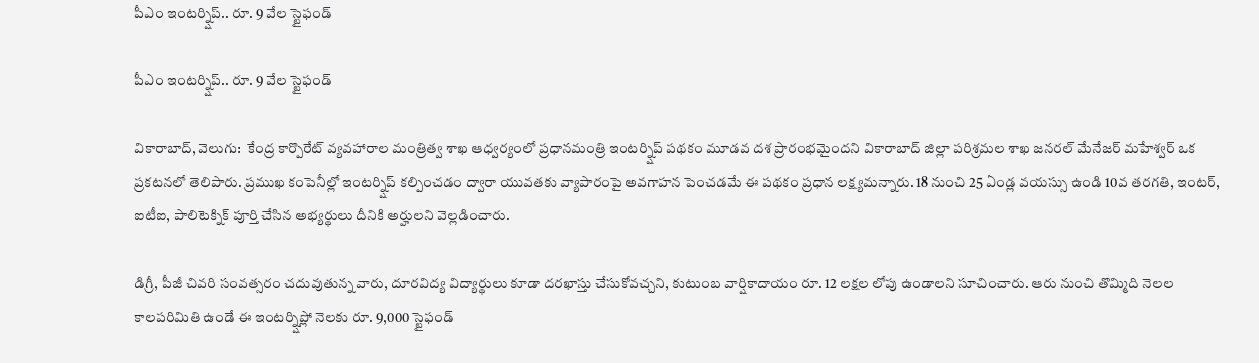పీఎం ఇంటర్న్షిప్.. రూ. 9 వేల స్టైఫండ్

పీఎం ఇంటర్న్షిప్.. రూ. 9 వేల స్టైఫండ్

వికారాబాద్, వెలుగు:  కేంద్ర కార్పొరేట్ వ్యవహారాల మంత్రిత్వ శాఖ ఆధ్వర్యంలో ప్రధానమంత్రి ఇంటర్న్షిప్ పథకం మూడవ దశ ప్రారంభమైందని వికారాబాద్ జిల్లా పరిశ్రమల శాఖ జనరల్ మేనేజర్ మహేశ్వర్ ఒక ప్రకటనలో తెలిపారు. ప్రముఖ కంపెనీల్లో ఇంటర్న్షిప్ కల్పించడం ద్వారా యువతకు వ్యాపారంపై అవగాహన పెంచడమే ఈ పథకం ప్రధాన లక్ష్యమన్నారు. 18 నుంచి 25 ఏండ్ల వయస్సు ఉండి 10వ తరగతి, ఇంటర్, ఐటీఐ, పాలిటెక్నిక్ పూర్తి చేసిన అభ్యర్థులు దీనికి అర్హులని వెల్లడించారు.

డిగ్రీ, పీజీ చివరి సంవత్సరం చదువుతున్న వారు, దూరవిద్య విద్యార్థులు కూడా దరఖాస్తు చేసుకోవచ్చని, కుటుంబ వార్షికాదాయం రూ. 12 లక్షల లోపు ఉండాలని సూచించారు. ఆరు నుంచి తొమ్మిది నెలల కాలపరిమితి ఉండే ఈ ఇంటర్న్షిప్లో నెలకు రూ. 9,000 స్టైఫండ్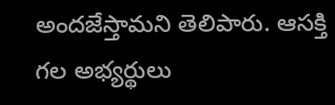అందజేస్తామని తెలిపారు. ఆసక్తి గల అభ్యర్థులు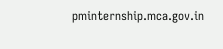pminternship.mca.gov.in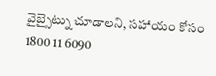వైబ్సైట్ను చూడాలని, సహాయం కోసం 1800 11 6090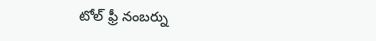టోల్ ఫ్రీ నంబర్ను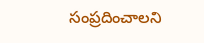సంప్రదించాలని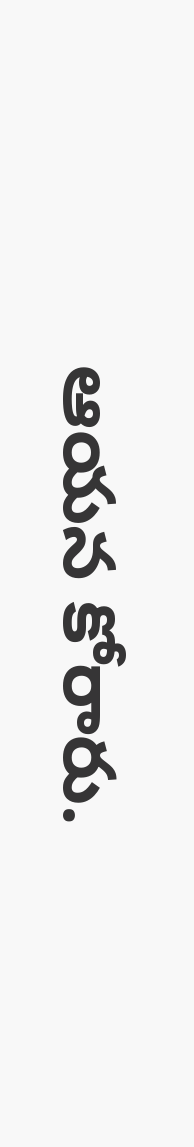ఆయన కోరారు.